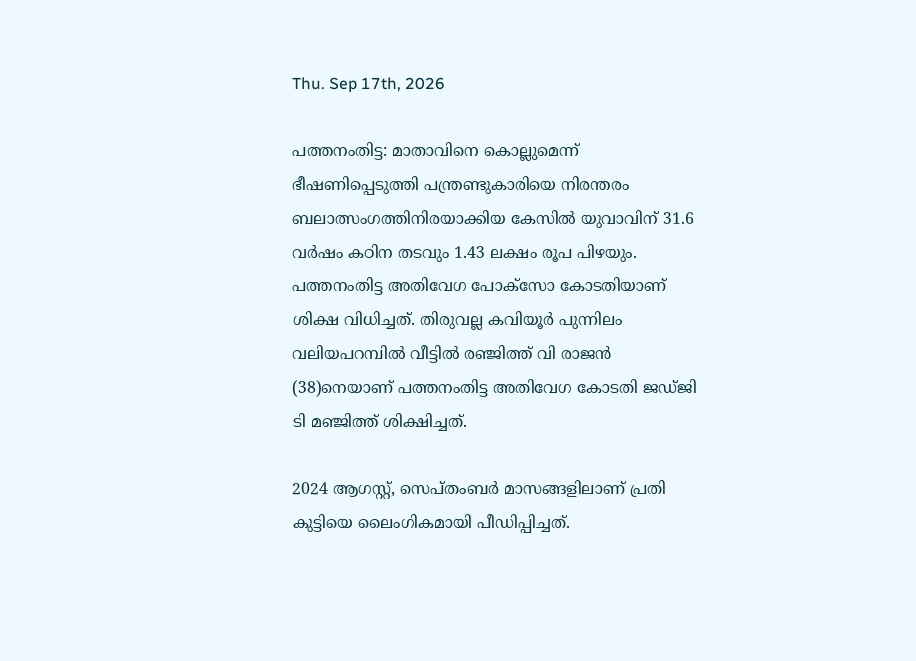Thu. Sep 17th, 2026

പത്തനംതിട്ട: മാതാവിനെ കൊല്ലുമെന്ന് ഭീഷണിപ്പെടുത്തി പന്ത്രണ്ടുകാരിയെ നിരന്തരം ബലാത്സംഗത്തിനിരയാക്കിയ കേസില്‍ യുവാവിന് 31.6 വര്‍ഷം കഠിന തടവും 1.43 ലക്ഷം രൂപ പിഴയും. പത്തനംതിട്ട അതിവേഗ പോക്സോ കോടതിയാണ് ശിക്ഷ വിധിച്ചത്. തിരുവല്ല കവിയൂര്‍ പുന്നിലം വലിയപറമ്പില്‍ വീട്ടില്‍ രഞ്ജിത്ത് വി രാജന്‍ (38)നെയാണ് പത്തനംതിട്ട അതിവേഗ കോടതി ജഡ്ജി ടി മഞ്ജിത്ത് ശിക്ഷിച്ചത്.

2024 ആഗസ്റ്റ്, സെപ്തംബര്‍ മാസങ്ങളിലാണ് പ്രതി കുട്ടിയെ ലൈംഗികമായി പീഡിപ്പിച്ചത്.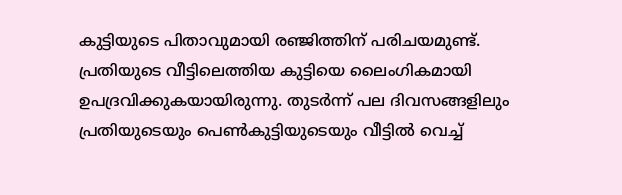കുട്ടിയുടെ പിതാവുമായി രഞ്ജിത്തിന് പരിചയമുണ്ട്. പ്രതിയുടെ വീട്ടിലെത്തിയ കുട്ടിയെ ലൈംഗികമായി ഉപദ്രവിക്കുകയായിരുന്നു. തുടര്‍ന്ന് പല ദിവസങ്ങളിലും പ്രതിയുടെയും പെണ്‍കുട്ടിയുടെയും വീട്ടില്‍ വെച്ച്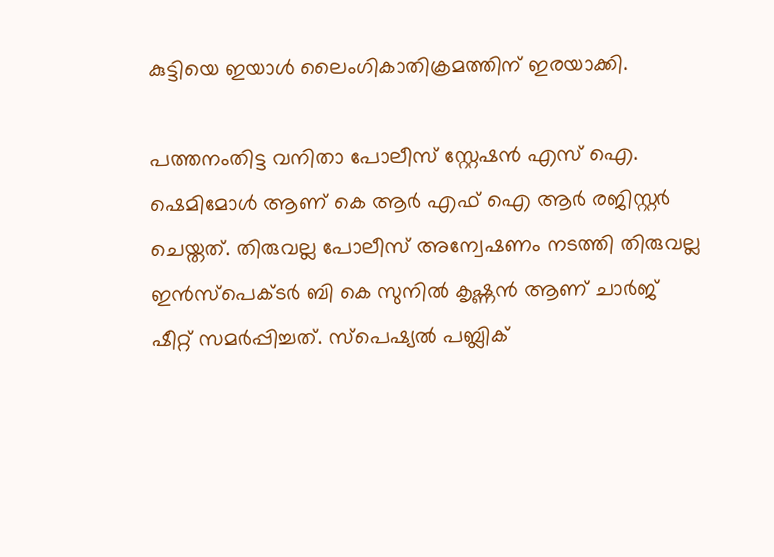കുട്ടിയെ ഇയാള്‍ ലൈംഗികാതിക്രമത്തിന് ഇരയാക്കി.

പത്തനംതിട്ട വനിതാ പോലീസ് സ്റ്റേഷന്‍ എസ് ഐ. ഷെമിമോള്‍ ആണ് കെ ആര്‍ എഫ് ഐ ആര്‍ രജിസ്റ്റര്‍ ചെയ്തത്. തിരുവല്ല പോലീസ് അന്വേഷണം നടത്തി തിരുവല്ല ഇന്‍സ്പെക്ടര്‍ ബി കെ സുനില്‍ കൃഷ്ണന്‍ ആണ് ചാര്‍ജ് ഷീറ്റ് സമര്‍പ്പിച്ചത്. സ്പെഷ്യല്‍ പബ്ലിക്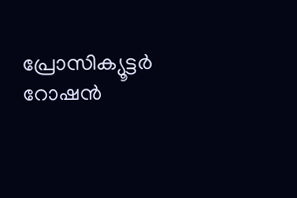പ്രോസിക്യൂട്ടര്‍ റോഷന്‍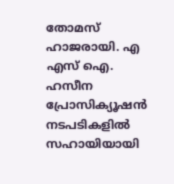തോമസ് ഹാജരായി. എ എസ് ഐ. ഹസീന പ്രോസിക്യൂഷന്‍ നടപടികളില്‍ സഹായിയായി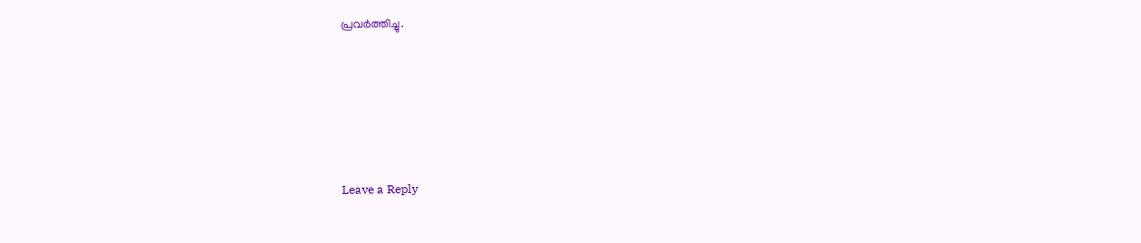പ്രവര്‍ത്തിച്ചു.





Leave a Reply